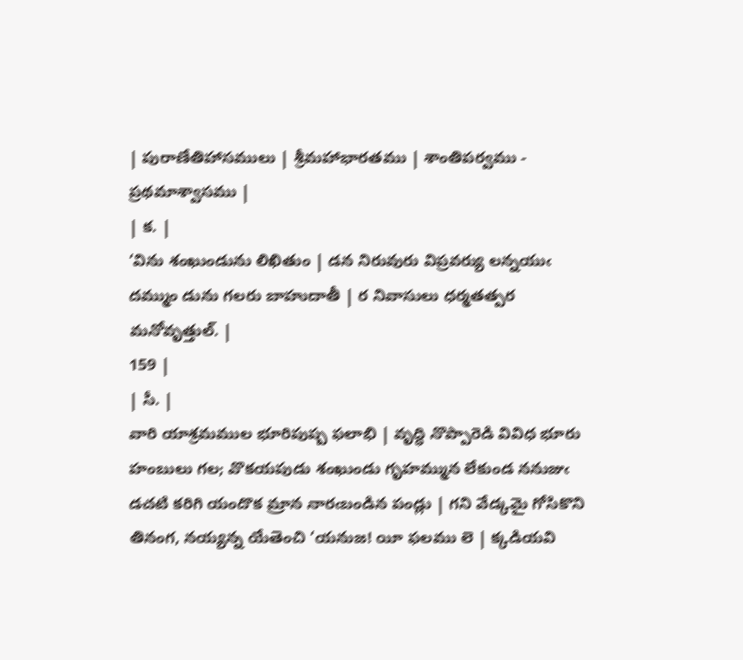| పురాణేతిహాసములు | శ్రీమహాభారతము | శాంతిపర్వము - ప్రథమాశ్వాసము |
| క. |
‘విను శంఖుండును లిఖితుం | డన నిరువురు విప్రవర్యు లన్నయుఁ దమ్ముం డును గలరు బాహుదాతీ | ర నివాసులు ధర్మతత్పర మనోవృత్తుల్. |
159 |
| సీ. |
వారి యాశ్రమముల భూరిపుష్ప ఫలాభి | వృద్ధి నొప్పారెడి వివిధ భూరు హంబులు గల; వొకయపుడు శంఖుండు గృహమ్మున లేకుండ ననుజుఁ డచటి కరిగి యందొక మ్రాన నారఁబండిన పండ్లు | గని వేడ్కమై గోసికొని తినంగ, నయ్యన్న యేతెంచి ‘యనుజ! యీ ఫలము లె | క్కడియవి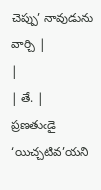చెప్పు’ నావుడును వార్చి |
|
| తే. |
ప్రణతుఁడై ‘యిచ్చటివ’యని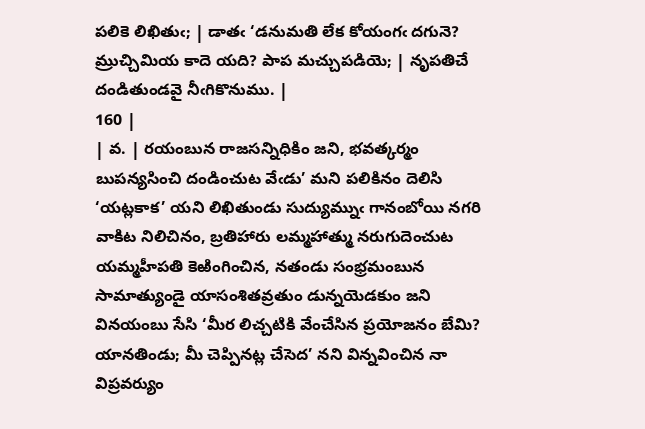పలికె లిఖితుఁ; | డాతఁ ‘డనుమతి లేక కోయంగఁ దగునె? మ్రుచ్చిమియ కాదె యది? పాప మచ్చుపడియె; | నృపతిచే దండితుండవై నీఁగికొనుము. |
160 |
| వ. | రయంబున రాజసన్నిధికిం జని, భవత్కర్మం బుపన్యసించి దండించుట వేఁడు’ మని పలికినం దెలిసి ‘యట్లకాక’ యని లిఖితుండు సుద్యుమ్నుఁ గానంబోయి నగరి వాకిట నిలిచినం, బ్రతిహారు లమ్మహాత్ము నరుగుదెంచుట యమ్మహీపతి కెఱింగించిన, నతండు సంభ్రమంబున సామాత్యుండై యాసంశితవ్రతుం డున్నయెడకుం జని వినయంబు సేసి ‘మీర లిచ్చటికి వేంచేసిన ప్రయోజనం బేమి? యానతిండు; మీ చెప్పినట్ల చేసెద’ నని విన్నవించిన నా విప్రవర్యుం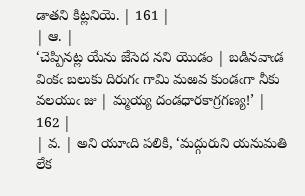డాతని కిట్లనియె. | 161 |
| ఆ. |
‘చెప్పినట్ల యేను జేసెద నని యొడం | బడినవాఁడ వింకఁ బలుకు దిరుగఁ గామి మఱవ కుండఁగా నీకు వలయుఁ జు | మ్మయ్య దండధారకాగ్రగణ్య!’ |
162 |
| వ. | అని యూఁది పలికి, ‘మద్గురుని యనుమతి లేక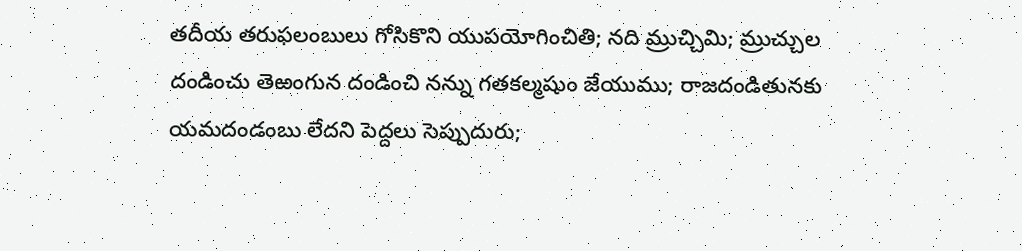తదీయ తరుఫలంబులు గోసికొని యుపయోగించితి; నది మ్రుచ్చిమి; మ్రుచ్చుల దండించు తెఱంగున దండించి నన్ను గతకల్మషుం జేయుము; రాజదండితునకు యమదండంబు లేదని పెద్దలు సెప్పుదురు;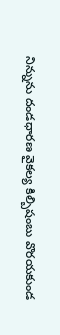నిన్నును దండధారణ వైకల్య కిల్బిషంబు వొరయకుండ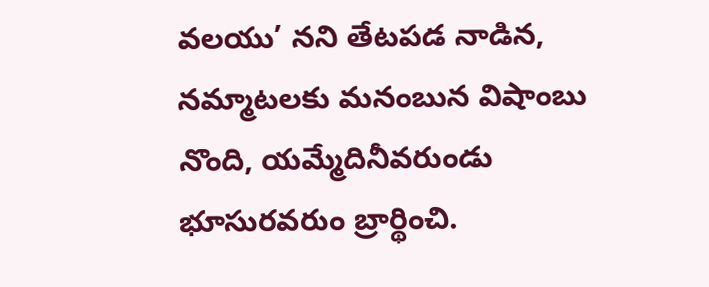వలయు’ నని తేటపడ నాడిన, నమ్మాటలకు మనంబున విషాంబు నొంది, యమ్మేదినీవరుండు భూసురవరుం బ్రార్థించి.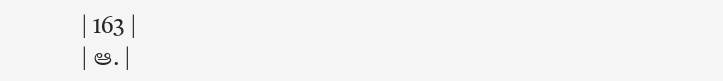| 163 |
| ఆ. |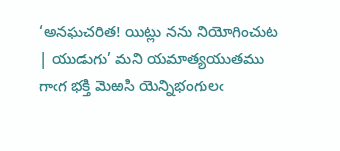‘అనఘచరిత! యిట్లు నను నియోగించుట | యుడుగు’ మని యమాత్యయుతము గాఁగ భక్తి మెఱసి యెన్నిభంగులఁ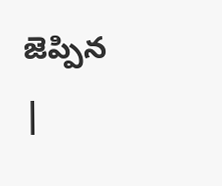జెప్పిన |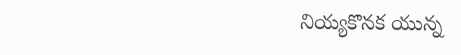నియ్యకొనక యున్న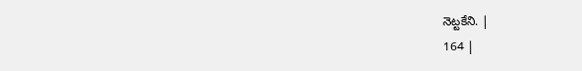నెట్టకేని. |
164 |